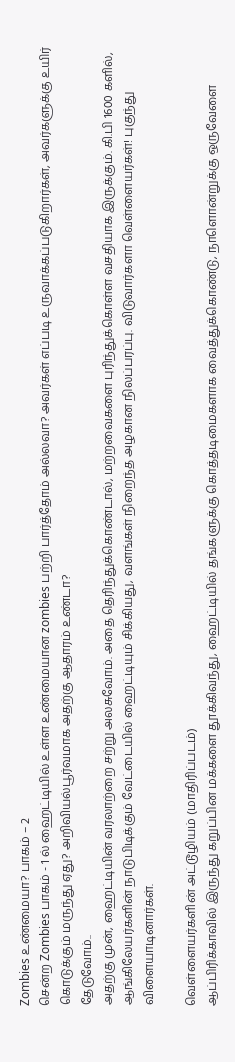Zombies உண்மையா? பாகம் – 2
சென்ற Zombies பாகம் - 1 ல் ஹைட்டியில் உள்ள உண்மையான zombies பற்றி பார்த்தோம் அல்லவா? அவர்கள் எப்படி உருவாக்கப்படுகிறார்கள், அவர்களுக்கு உயிர் கொடுக்கும் மருந்து ஏது? அறிவியல்பூர்வமாக அதற்கு ஆதாரம் உண்டா?
தேடுவோம்..
அதற்கு முன், ஹைட்டியின் வரலாற்றை சற்று அலசுவோம். அதை தெரிந்துக்கொண்டால், மற்றவைகளை புரிந்துக்கொள்ள வசதியாக இருக்கும். கி.பி 1600 களில், ஆங்கிலேயர்களின் நாடுபிடிக்கும் வேட்டையில் ஹைட்டியும் சிக்கியது, வளங்கள் நிறைந்த அழகான நிலப்பரப்பு. விடுவார்களா வெள்ளையர்கள்! புகுந்து விளையாடினார்கள்.

வெள்ளையர்களின் அட்டூழியம் (மாதிரிப்படம்)
ஆப்பிரிக்காவில் இருந்து கறுப்பின மக்களை தூக்கிவந்து, ஹைட்டியில் தங்களுக்கு கொத்தடிமைகளாக வைத்துக்கொண்டு, நாளொன்றுக்கு ஒருவேளை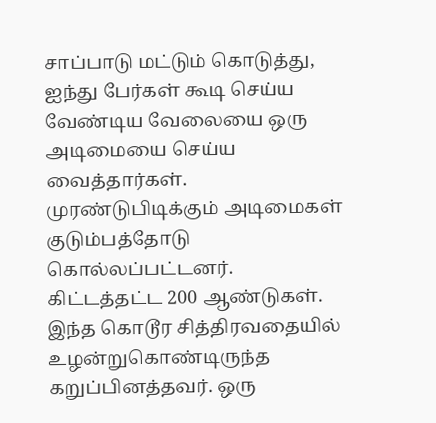சாப்பாடு மட்டும் கொடுத்து, ஐந்து பேர்கள் கூடி செய்ய வேண்டிய வேலையை ஒரு அடிமையை செய்ய வைத்தார்கள். முரண்டுபிடிக்கும் அடிமைகள் குடும்பத்தோடு கொல்லப்பட்டனர்.
கிட்டத்தட்ட 200 ஆண்டுகள். இந்த கொடூர சித்திரவதையில் உழன்றுகொண்டிருந்த கறுப்பினத்தவர். ஒரு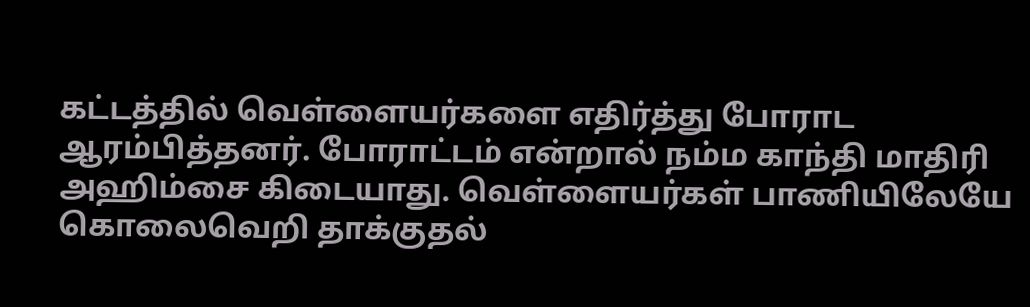கட்டத்தில் வெள்ளையர்களை எதிர்த்து போராட ஆரம்பித்தனர். போராட்டம் என்றால் நம்ம காந்தி மாதிரி அஹிம்சை கிடையாது. வெள்ளையர்கள் பாணியிலேயே கொலைவெறி தாக்குதல்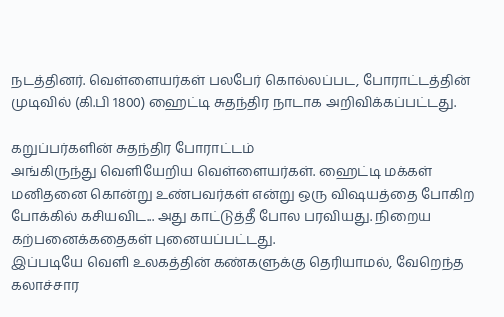நடத்தினர். வெள்ளையர்கள் பலபேர் கொல்லப்பட, போராட்டத்தின் முடிவில் (கி.பி 1800) ஹைட்டி சுதந்திர நாடாக அறிவிக்கப்பட்டது.

கறுப்பர்களின் சுதந்திர போராட்டம்
அங்கிருந்து வெளியேறிய வெள்ளையர்கள். ஹைட்டி மக்கள் மனிதனை கொன்று உண்பவர்கள் என்று ஒரு விஷயத்தை போகிற போக்கில் கசியவிட... அது காட்டுத்தீ போல பரவியது. நிறைய கற்பனைக்கதைகள் புனையப்பட்டது.
இப்படியே வெளி உலகத்தின் கண்களுக்கு தெரியாமல், வேறெந்த கலாச்சார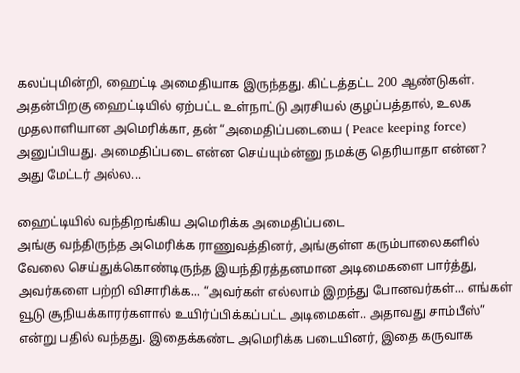கலப்புமின்றி, ஹைட்டி அமைதியாக இருந்தது. கிட்டத்தட்ட 200 ஆண்டுகள். அதன்பிறகு ஹைட்டியில் ஏற்பட்ட உள்நாட்டு அரசியல் குழப்பத்தால், உலக முதலாளியான அமெரிக்கா, தன் “அமைதிப்படையை ( Peace keeping force) அனுப்பியது. அமைதிப்படை என்ன செய்யும்ன்னு நமக்கு தெரியாதா என்ன?
அது மேட்டர் அல்ல...

ஹைட்டியில் வந்திறங்கிய அமெரிக்க அமைதிப்படை
அங்கு வந்திருந்த அமெரிக்க ராணுவத்தினர், அங்குள்ள கரும்பாலைகளில் வேலை செய்துக்கொண்டிருந்த இயந்திரத்தனமான அடிமைகளை பார்த்து, அவர்களை பற்றி விசாரிக்க... “அவர்கள் எல்லாம் இறந்து போனவர்கள்... எங்கள் வூடு சூநியக்காரர்களால் உயிர்ப்பிக்கப்பட்ட அடிமைகள்.. அதாவது சாம்பீஸ்” என்று பதில் வந்தது. இதைக்கண்ட அமெரிக்க படையினர், இதை கருவாக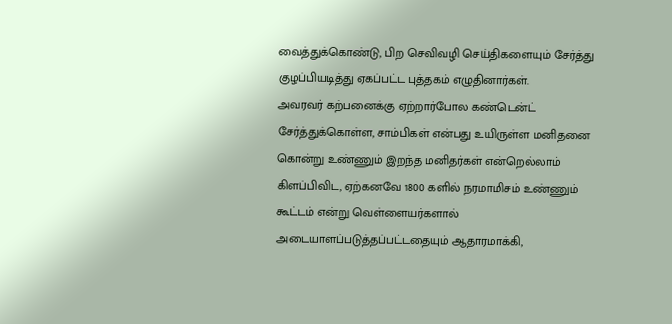வைத்துக்கொண்டு, பிற செவிவழி செய்திகளையும் சேர்த்து குழப்பியடித்து ஏகப்பட்ட புத்தகம் எழுதினார்கள்.
அவரவர் கற்பனைக்கு ஏற்றார்போல கண்டென்ட் சேர்த்துக்கொள்ள, சாம்பிகள் என்பது உயிருள்ள மனிதனை கொன்று உண்ணும் இறந்த மனிதர்கள் என்றெல்லாம் கிளப்பிவிட, ஏற்கனவே 1800 களில் நரமாமிசம் உண்ணும் கூட்டம் என்று வெள்ளையர்களால் அடையாளப்படுத்தப்பட்டதையும் ஆதாரமாக்கி,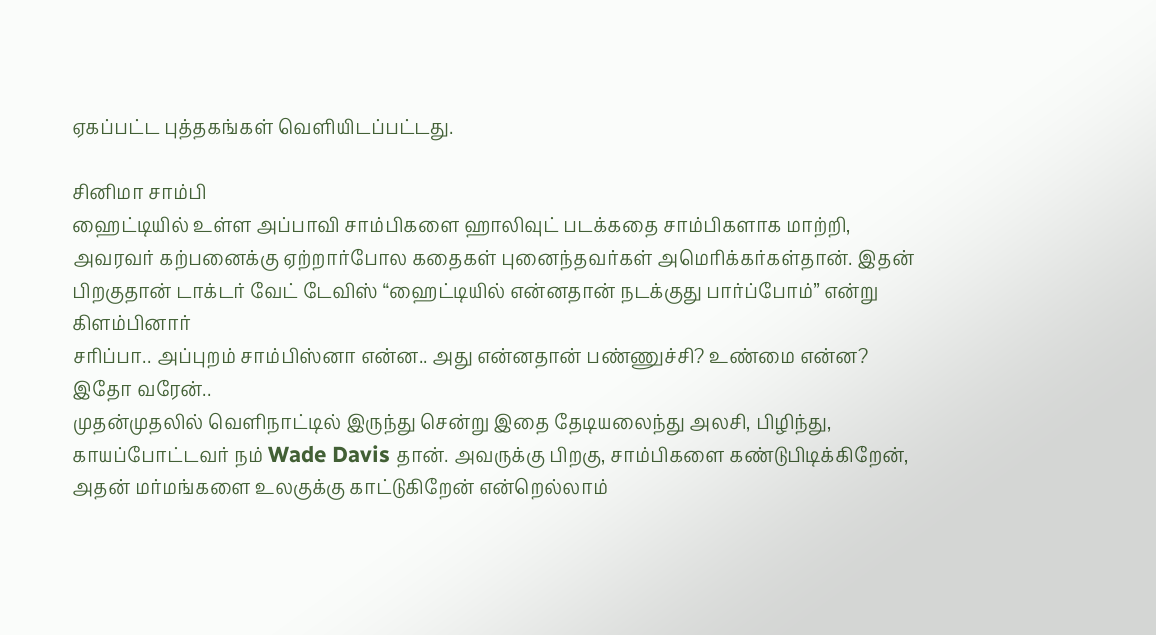ஏகப்பட்ட புத்தகங்கள் வெளியிடப்பட்டது.

சினிமா சாம்பி
ஹைட்டியில் உள்ள அப்பாவி சாம்பிகளை ஹாலிவுட் படக்கதை சாம்பிகளாக மாற்றி, அவரவர் கற்பனைக்கு ஏற்றார்போல கதைகள் புனைந்தவர்கள் அமெரிக்கர்கள்தான். இதன் பிறகுதான் டாக்டர் வேட் டேவிஸ் “ஹைட்டியில் என்னதான் நடக்குது பார்ப்போம்” என்று கிளம்பினார்
சரிப்பா.. அப்புறம் சாம்பிஸ்னா என்ன.. அது என்னதான் பண்ணுச்சி? உண்மை என்ன?
இதோ வரேன்..
முதன்முதலில் வெளிநாட்டில் இருந்து சென்று இதை தேடியலைந்து அலசி, பிழிந்து, காயப்போட்டவர் நம் Wade Davis தான். அவருக்கு பிறகு, சாம்பிகளை கண்டுபிடிக்கிறேன், அதன் மர்மங்களை உலகுக்கு காட்டுகிறேன் என்றெல்லாம்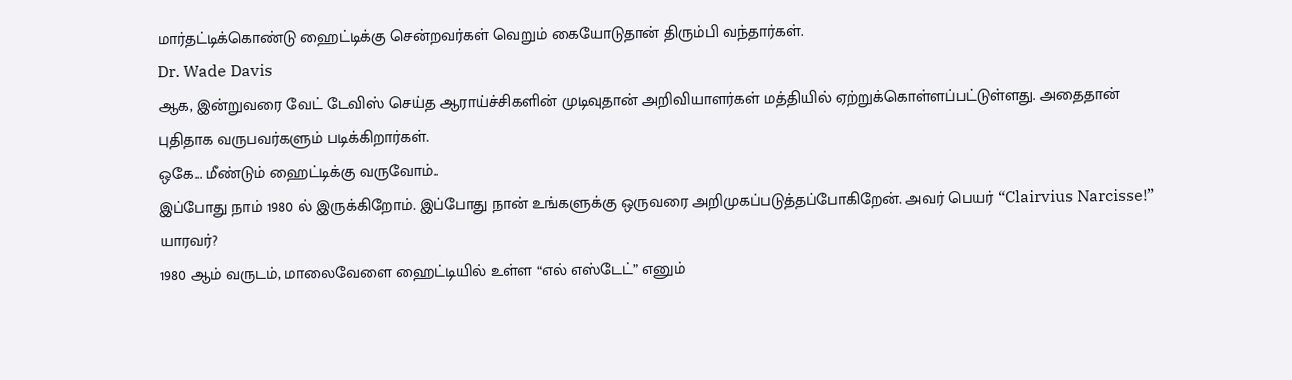மார்தட்டிக்கொண்டு ஹைட்டிக்கு சென்றவர்கள் வெறும் கையோடுதான் திரும்பி வந்தார்கள்.
Dr. Wade Davis
ஆக, இன்றுவரை வேட் டேவிஸ் செய்த ஆராய்ச்சிகளின் முடிவுதான் அறிவியாளர்கள் மத்தியில் ஏற்றுக்கொள்ளப்பட்டுள்ளது. அதைதான் புதிதாக வருபவர்களும் படிக்கிறார்கள்.
ஒகே... மீண்டும் ஹைட்டிக்கு வருவோம்..
இப்போது நாம் 1980 ல் இருக்கிறோம். இப்போது நான் உங்களுக்கு ஒருவரை அறிமுகப்படுத்தப்போகிறேன். அவர் பெயர் “Clairvius Narcisse!” யாரவர்?
1980 ஆம் வருடம், மாலைவேளை ஹைட்டியில் உள்ள “எல் எஸ்டேட்” எனும்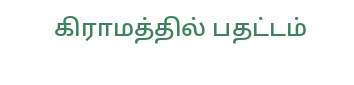கிராமத்தில் பதட்டம்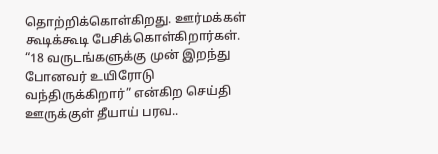தொற்றிக்கொள்கிறது. ஊர்மக்கள் கூடிக்கூடி பேசிக்கொள்கிறார்கள். “18 வருடங்களுக்கு முன் இறந்து போனவர் உயிரோடு வந்திருக்கிறார்” என்கிற செய்தி ஊருக்குள் தீயாய் பரவ..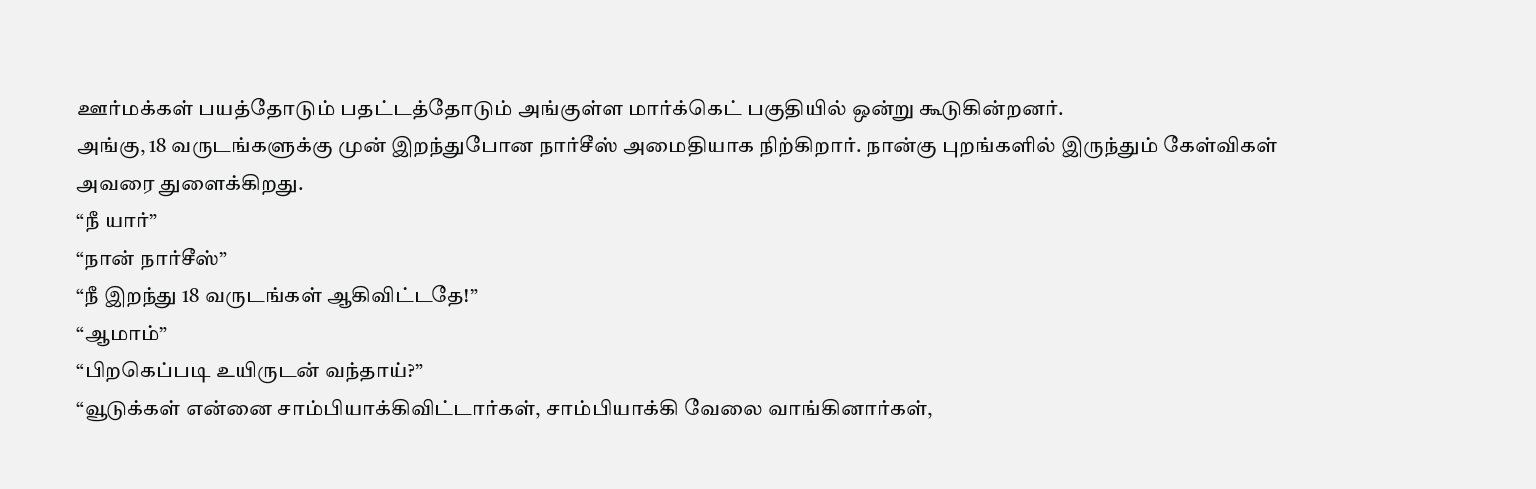ஊர்மக்கள் பயத்தோடும் பதட்டத்தோடும் அங்குள்ள மார்க்கெட் பகுதியில் ஒன்று கூடுகின்றனர்.
அங்கு, 18 வருடங்களுக்கு முன் இறந்துபோன நார்சீஸ் அமைதியாக நிற்கிறார். நான்கு புறங்களில் இருந்தும் கேள்விகள் அவரை துளைக்கிறது.
“நீ யார்”
“நான் நார்சீஸ்”
“நீ இறந்து 18 வருடங்கள் ஆகிவிட்டதே!”
“ஆமாம்”
“பிறகெப்படி உயிருடன் வந்தாய்?”
“வூடுக்கள் என்னை சாம்பியாக்கிவிட்டார்கள், சாம்பியாக்கி வேலை வாங்கினார்கள்,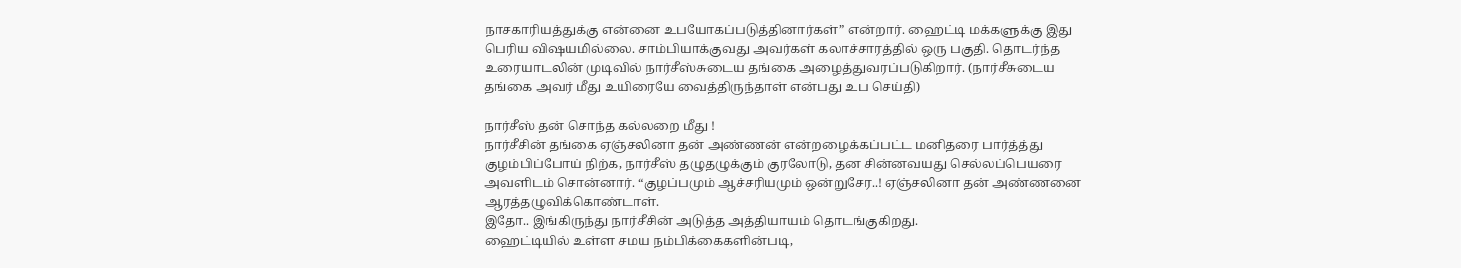நாசகாரியத்துக்கு என்னை உபயோகப்படுத்தினார்கள்” என்றார். ஹைட்டி மக்களுக்கு இது பெரிய விஷயமில்லை. சாம்பியாக்குவது அவர்கள் கலாச்சாரத்தில் ஒரு பகுதி. தொடர்ந்த உரையாடலின் முடிவில் நார்சீஸ்சுடைய தங்கை அழைத்துவரப்படுகிறார். (நார்சீசுடைய தங்கை அவர் மீது உயிரையே வைத்திருந்தாள் என்பது உப செய்தி)

நார்சீஸ் தன் சொந்த கல்லறை மீது !
நார்சீசின் தங்கை ஏஞ்சலினா தன் அண்ணன் என்றழைக்கப்பட்ட மனிதரை பார்த்த்து குழம்பிப்போய் நிற்க, நார்சீஸ் தழுதழுக்கும் குரலோடு, தன சின்னவயது செல்லப்பெயரை அவளிடம் சொன்னார். “குழப்பமும் ஆச்சரியமும் ஒன்றுசேர..! ஏஞ்சலினா தன் அண்ணனை ஆரத்தழுவிக்கொண்டாள்.
இதோ.. இங்கிருந்து நார்சீசின் அடுத்த அத்தியாயம் தொடங்குகிறது.
ஹைட்டியில் உள்ள சமய நம்பிக்கைகளின்படி,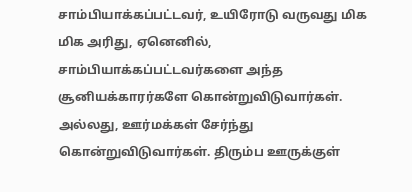சாம்பியாக்கப்பட்டவர், உயிரோடு வருவது மிக மிக அரிது, ஏனெனில், சாம்பியாக்கப்பட்டவர்களை அந்த சூனியக்காரர்களே கொன்றுவிடுவார்கள். அல்லது, ஊர்மக்கள் சேர்ந்து கொன்றுவிடுவார்கள். திரும்ப ஊருக்குள்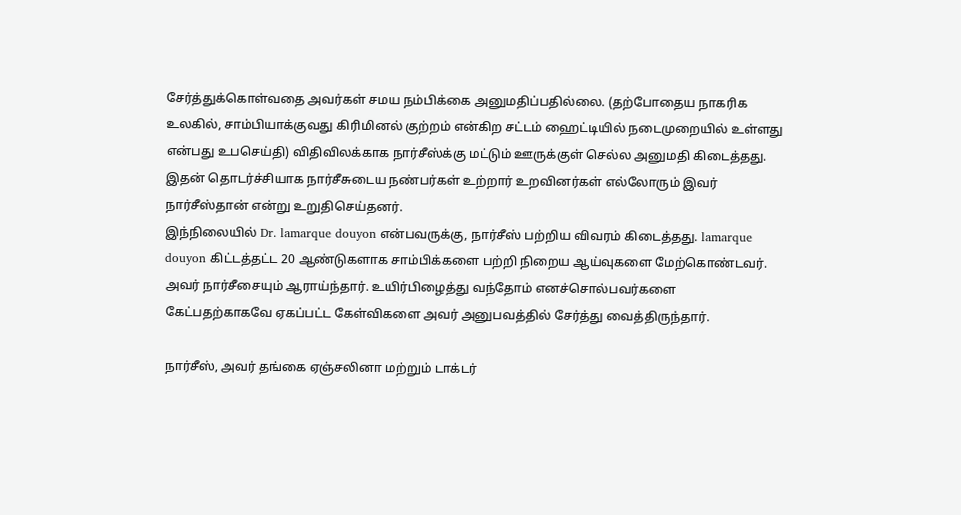சேர்த்துக்கொள்வதை அவர்கள் சமய நம்பிக்கை அனுமதிப்பதில்லை. (தற்போதைய நாகரிக உலகில், சாம்பியாக்குவது கிரிமினல் குற்றம் என்கிற சட்டம் ஹைட்டியில் நடைமுறையில் உள்ளது என்பது உபசெய்தி) விதிவிலக்காக நார்சீஸ்க்கு மட்டும் ஊருக்குள் செல்ல அனுமதி கிடைத்தது. இதன் தொடர்ச்சியாக நார்சீசுடைய நண்பர்கள் உற்றார் உறவினர்கள் எல்லோரும் இவர் நார்சீஸ்தான் என்று உறுதிசெய்தனர்.
இந்நிலையில் Dr. lamarque douyon என்பவருக்கு, நார்சீஸ் பற்றிய விவரம் கிடைத்தது. lamarque douyon கிட்டத்தட்ட 20 ஆண்டுகளாக சாம்பிக்களை பற்றி நிறைய ஆய்வுகளை மேற்கொண்டவர். அவர் நார்சீசையும் ஆராய்ந்தார். உயிர்பிழைத்து வந்தோம் எனச்சொல்பவர்களை கேட்பதற்காகவே ஏகப்பட்ட கேள்விகளை அவர் அனுபவத்தில் சேர்த்து வைத்திருந்தார்.

நார்சீஸ், அவர் தங்கை ஏஞ்சலினா மற்றும் டாக்டர்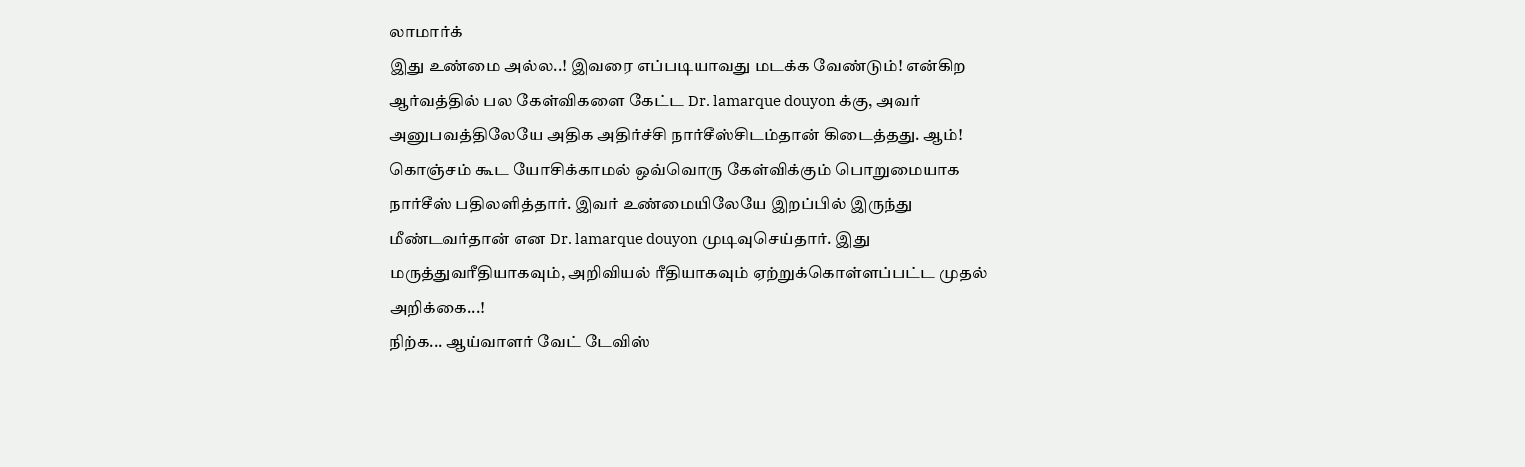லாமார்க்
இது உண்மை அல்ல..! இவரை எப்படியாவது மடக்க வேண்டும்! என்கிற ஆர்வத்தில் பல கேள்விகளை கேட்ட Dr. lamarque douyon க்கு, அவர் அனுபவத்திலேயே அதிக அதிர்ச்சி நார்சீஸ்சிடம்தான் கிடைத்தது. ஆம்! கொஞ்சம் கூட யோசிக்காமல் ஒவ்வொரு கேள்விக்கும் பொறுமையாக நார்சீஸ் பதிலளித்தார். இவர் உண்மையிலேயே இறப்பில் இருந்து மீண்டவர்தான் என Dr. lamarque douyon முடிவுசெய்தார். இது மருத்துவரீதியாகவும், அறிவியல் ரீதியாகவும் ஏற்றுக்கொள்ளப்பட்ட முதல் அறிக்கை...!
நிற்க... ஆய்வாளர் வேட் டேவிஸ்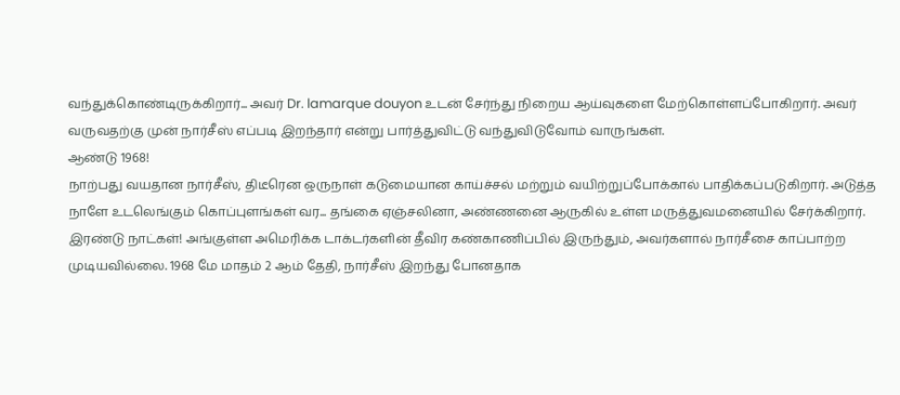வந்துக்கொண்டிருக்கிறார்... அவர் Dr. lamarque douyon உடன் சேர்ந்து நிறைய ஆய்வுகளை மேற்கொள்ளப்போகிறார். அவர் வருவதற்கு முன் நார்சீஸ் எப்படி இறந்தார் என்று பார்த்துவிட்டு வந்துவிடுவோம் வாருங்கள்.
ஆண்டு 1968!
நாற்பது வயதான நார்சீஸ், திடீரென ஒருநாள் கடுமையான காய்ச்சல் மற்றும் வயிற்றுப்போக்கால் பாதிக்கப்படுகிறார். அடுத்த நாளே உடலெங்கும் கொப்புளங்கள் வர... தங்கை ஏஞ்சலினா, அண்ணனை ஆருகில் உள்ள மருத்துவமனையில் சேர்க்கிறார். இரண்டு நாட்கள்! அங்குள்ள அமெரிக்க டாக்டர்களின் தீவிர கண்காணிப்பில் இருந்தும், அவர்களால் நார்சீசை காப்பாற்ற முடியவில்லை. 1968 மே மாதம் 2 ஆம் தேதி, நார்சீஸ் இறந்து போனதாக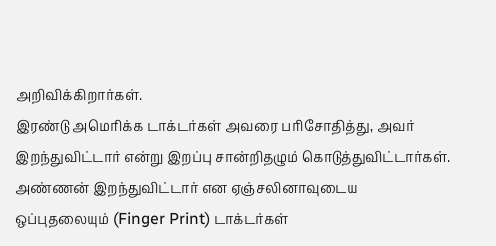அறிவிக்கிறார்கள்.
இரண்டு அமெரிக்க டாக்டர்கள் அவரை பரிசோதித்து, அவர் இறந்துவிட்டார் என்று இறப்பு சான்றிதழும் கொடுத்துவிட்டார்கள். அண்ணன் இறந்துவிட்டார் என ஏஞ்சலினாவுடைய ஒப்புதலையும் (Finger Print) டாக்டர்கள்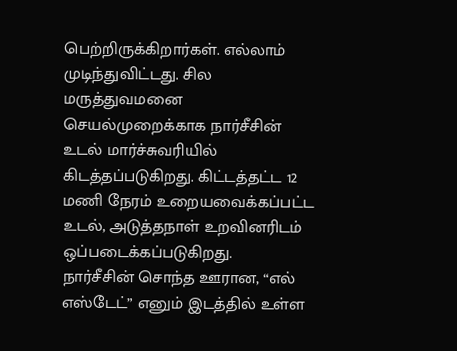பெற்றிருக்கிறார்கள். எல்லாம் முடிந்துவிட்டது. சில மருத்துவமனை செயல்முறைக்காக நார்சீசின் உடல் மார்ச்சுவரியில் கிடத்தப்படுகிறது. கிட்டத்தட்ட 12 மணி நேரம் உறையவைக்கப்பட்ட உடல், அடுத்தநாள் உறவினரிடம் ஒப்படைக்கப்படுகிறது.
நார்சீசின் சொந்த ஊரான, “எல் எஸ்டேட்” எனும் இடத்தில் உள்ள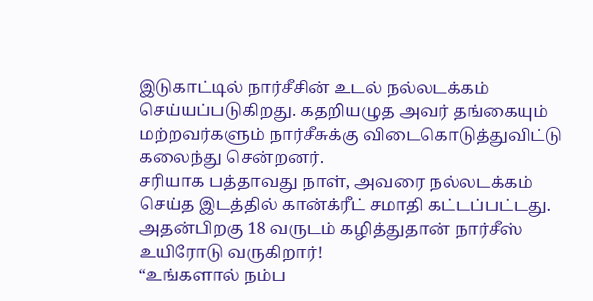இடுகாட்டில் நார்சீசின் உடல் நல்லடக்கம் செய்யப்படுகிறது. கதறியழுத அவர் தங்கையும் மற்றவர்களும் நார்சீசுக்கு விடைகொடுத்துவிட்டு கலைந்து சென்றனர்.
சரியாக பத்தாவது நாள், அவரை நல்லடக்கம் செய்த இடத்தில் கான்க்ரீட் சமாதி கட்டப்பட்டது. அதன்பிறகு 18 வருடம் கழித்துதான் நார்சீஸ் உயிரோடு வருகிறார்!
“உங்களால் நம்ப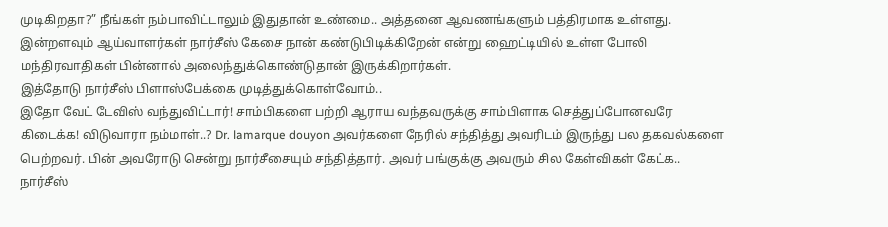முடிகிறதா?” நீங்கள் நம்பாவிட்டாலும் இதுதான் உண்மை.. அத்தனை ஆவணங்களும் பத்திரமாக உள்ளது. இன்றளவும் ஆய்வாளர்கள் நார்சீஸ் கேசை நான் கண்டுபிடிக்கிறேன் என்று ஹைட்டியில் உள்ள போலி மந்திரவாதிகள் பின்னால் அலைந்துக்கொண்டுதான் இருக்கிறார்கள்.
இத்தோடு நார்சீஸ் பிளாஸ்பேக்கை முடித்துக்கொள்வோம்..
இதோ வேட் டேவிஸ் வந்துவிட்டார்! சாம்பிகளை பற்றி ஆராய வந்தவருக்கு சாம்பிளாக செத்துப்போனவரே கிடைக்க! விடுவாரா நம்மாள்..? Dr. lamarque douyon அவர்களை நேரில் சந்தித்து அவரிடம் இருந்து பல தகவல்களை பெற்றவர். பின் அவரோடு சென்று நார்சீசையும் சந்தித்தார். அவர் பங்குக்கு அவரும் சில கேள்விகள் கேட்க.. நார்சீஸ்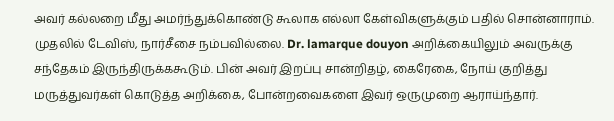அவர் கல்லறை மீது அமர்ந்துக்கொண்டு கூலாக எல்லா கேள்விகளுக்கும் பதில் சொன்னாராம்.
முதலில் டேவிஸ், நார்சீசை நம்பவில்லை. Dr. lamarque douyon அறிக்கையிலும் அவருக்கு சந்தேகம் இருந்திருக்ககூடும். பின் அவர் இறப்பு சான்றிதழ், கைரேகை, நோய் குறித்து மருத்துவர்கள் கொடுத்த அறிக்கை, போன்றவைகளை இவர் ஒருமுறை ஆராய்ந்தார்.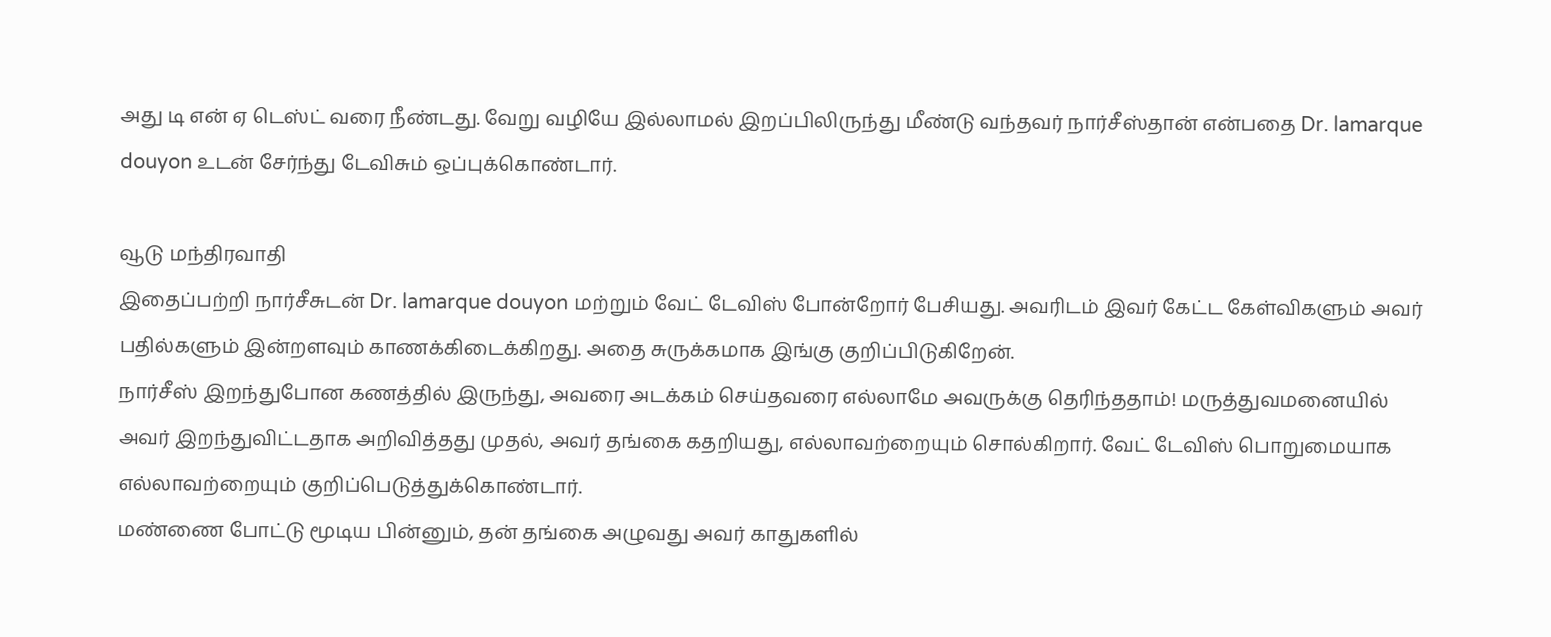அது டி என் ஏ டெஸ்ட் வரை நீண்டது. வேறு வழியே இல்லாமல் இறப்பிலிருந்து மீண்டு வந்தவர் நார்சீஸ்தான் என்பதை Dr. lamarque douyon உடன் சேர்ந்து டேவிசும் ஒப்புக்கொண்டார்.

வூடு மந்திரவாதி
இதைப்பற்றி நார்சீசுடன் Dr. lamarque douyon மற்றும் வேட் டேவிஸ் போன்றோர் பேசியது. அவரிடம் இவர் கேட்ட கேள்விகளும் அவர் பதில்களும் இன்றளவும் காணக்கிடைக்கிறது. அதை சுருக்கமாக இங்கு குறிப்பிடுகிறேன்.
நார்சீஸ் இறந்துபோன கணத்தில் இருந்து, அவரை அடக்கம் செய்தவரை எல்லாமே அவருக்கு தெரிந்ததாம்! மருத்துவமனையில் அவர் இறந்துவிட்டதாக அறிவித்தது முதல், அவர் தங்கை கதறியது, எல்லாவற்றையும் சொல்கிறார். வேட் டேவிஸ் பொறுமையாக எல்லாவற்றையும் குறிப்பெடுத்துக்கொண்டார்.
மண்ணை போட்டு மூடிய பின்னும், தன் தங்கை அழுவது அவர் காதுகளில்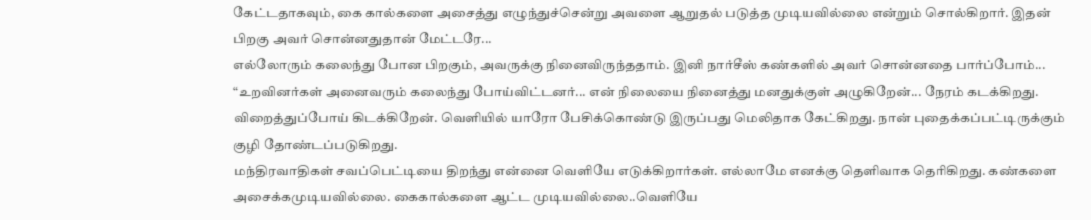கேட்டதாகவும், கை கால்களை அசைத்து எழுந்துச்சென்று அவளை ஆறுதல் படுத்த முடியவில்லை என்றும் சொல்கிறார். இதன் பிறகு அவர் சொன்னதுதான் மேட்டரே...
எல்லோரும் கலைந்து போன பிறகும், அவருக்கு நினைவிருந்ததாம். இனி நார்சீஸ் கண்களில் அவர் சொன்னதை பார்ப்போம்...
“உறவினர்கள் அனைவரும் கலைந்து போய்விட்டனர்... என் நிலையை நினைத்து மனதுக்குள் அழுகிறேன்... நேரம் கடக்கிறது. விறைத்துப்போய் கிடக்கிறேன். வெளியில் யாரோ பேசிக்கொண்டு இருப்பது மெலிதாக கேட்கிறது. நான் புதைக்கப்பட்டிருக்கும் குழி தோண்டப்படுகிறது.
மந்திரவாதிகள் சவப்பெட்டியை திறந்து என்னை வெளியே எடுக்கிறார்கள். எல்லாமே எனக்கு தெளிவாக தெரிகிறது. கண்களை அசைக்கமுடியவில்லை. கைகால்களை ஆட்ட முடியவில்லை..வெளியே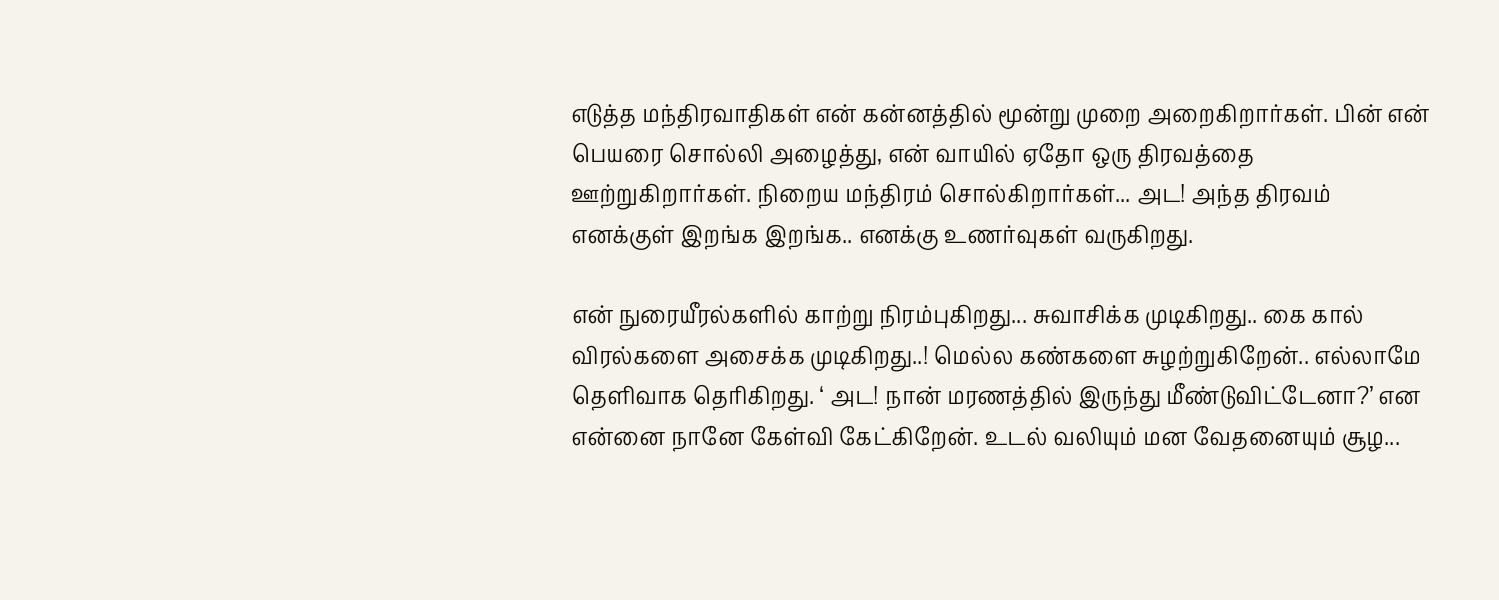எடுத்த மந்திரவாதிகள் என் கன்னத்தில் மூன்று முறை அறைகிறார்கள். பின் என் பெயரை சொல்லி அழைத்து, என் வாயில் ஏதோ ஒரு திரவத்தை ஊற்றுகிறார்கள். நிறைய மந்திரம் சொல்கிறார்கள்... அட! அந்த திரவம் எனக்குள் இறங்க இறங்க.. எனக்கு உணர்வுகள் வருகிறது.

என் நுரையீரல்களில் காற்று நிரம்புகிறது... சுவாசிக்க முடிகிறது.. கை கால் விரல்களை அசைக்க முடிகிறது..! மெல்ல கண்களை சுழற்றுகிறேன்.. எல்லாமே தெளிவாக தெரிகிறது. ‘ அட! நான் மரணத்தில் இருந்து மீண்டுவிட்டேனா?’ என என்னை நானே கேள்வி கேட்கிறேன். உடல் வலியும் மன வேதனையும் சூழ...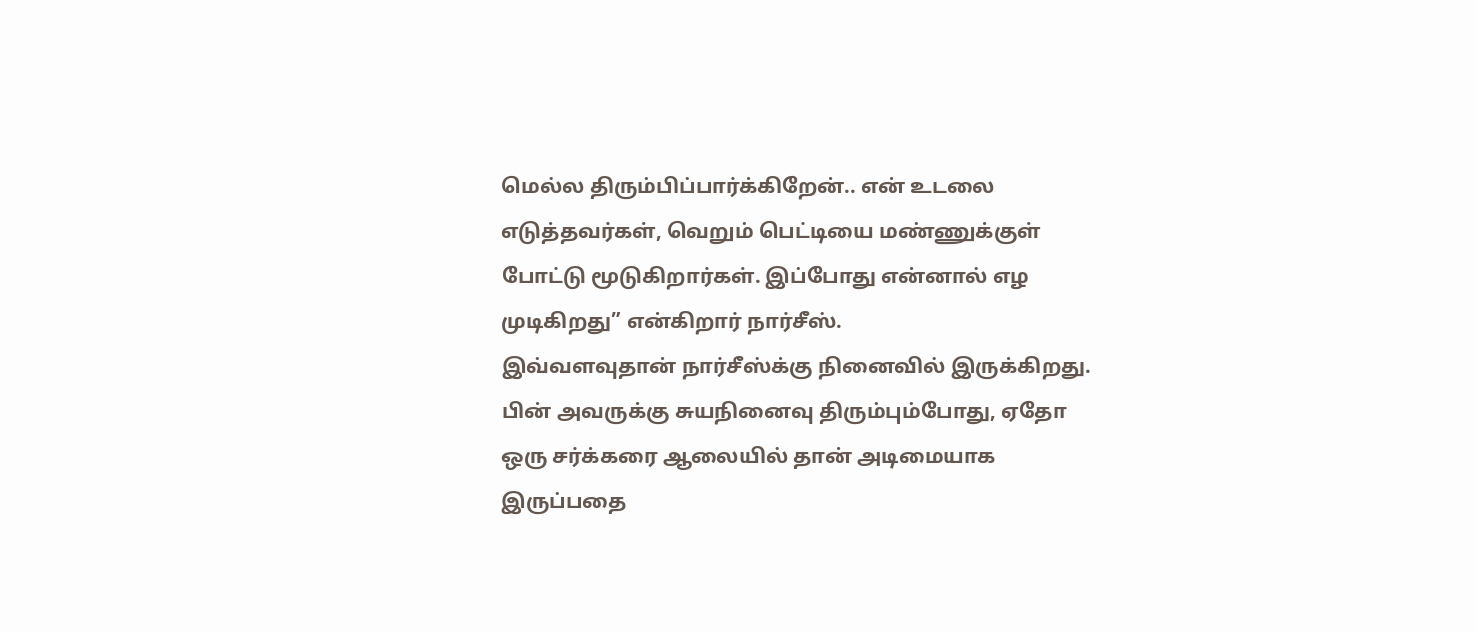மெல்ல திரும்பிப்பார்க்கிறேன்.. என் உடலை எடுத்தவர்கள், வெறும் பெட்டியை மண்ணுக்குள் போட்டு மூடுகிறார்கள். இப்போது என்னால் எழ முடிகிறது” என்கிறார் நார்சீஸ்.
இவ்வளவுதான் நார்சீஸ்க்கு நினைவில் இருக்கிறது. பின் அவருக்கு சுயநினைவு திரும்பும்போது, ஏதோ ஒரு சர்க்கரை ஆலையில் தான் அடிமையாக இருப்பதை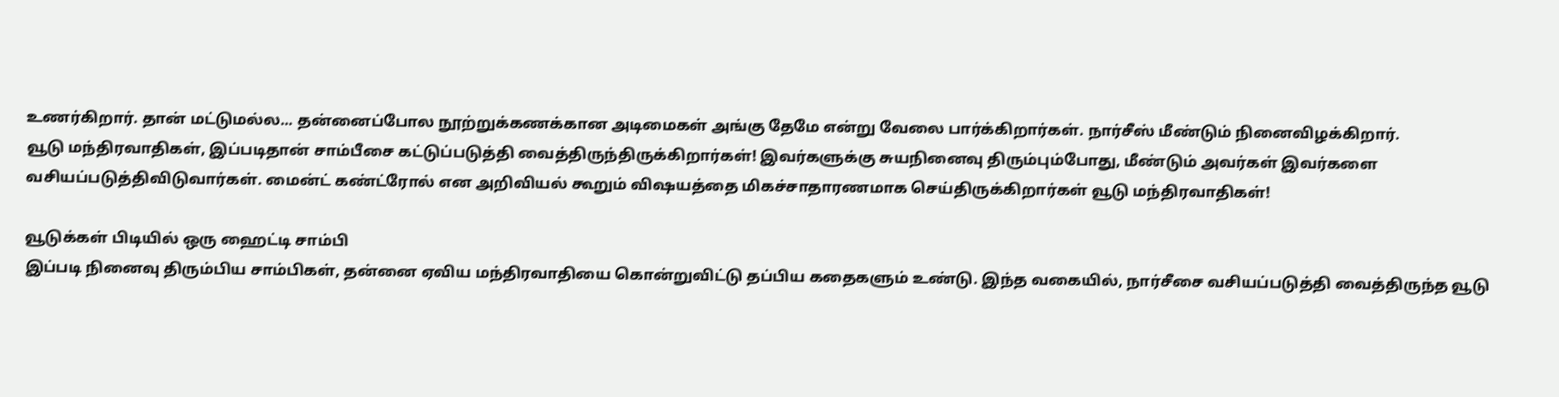உணர்கிறார். தான் மட்டுமல்ல... தன்னைப்போல நூற்றுக்கணக்கான அடிமைகள் அங்கு தேமே என்று வேலை பார்க்கிறார்கள். நார்சீஸ் மீண்டும் நினைவிழக்கிறார்.
வூடு மந்திரவாதிகள், இப்படிதான் சாம்பீசை கட்டுப்படுத்தி வைத்திருந்திருக்கிறார்கள்! இவர்களுக்கு சுயநினைவு திரும்பும்போது, மீண்டும் அவர்கள் இவர்களை வசியப்படுத்திவிடுவார்கள். மைன்ட் கண்ட்ரோல் என அறிவியல் கூறும் விஷயத்தை மிகச்சாதாரணமாக செய்திருக்கிறார்கள் வூடு மந்திரவாதிகள்!

வூடுக்கள் பிடியில் ஒரு ஹைட்டி சாம்பி
இப்படி நினைவு திரும்பிய சாம்பிகள், தன்னை ஏவிய மந்திரவாதியை கொன்றுவிட்டு தப்பிய கதைகளும் உண்டு. இந்த வகையில், நார்சீசை வசியப்படுத்தி வைத்திருந்த வூடு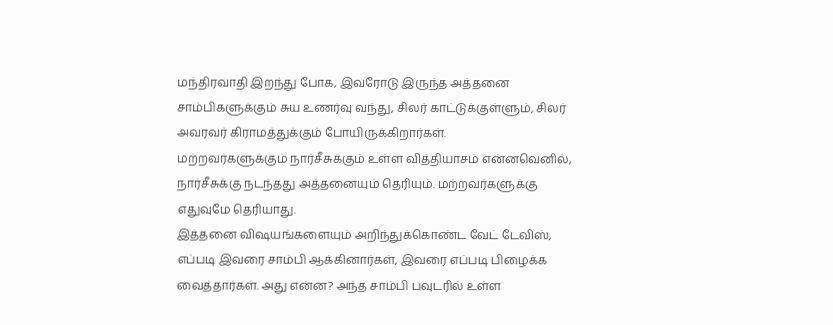மந்திரவாதி இறந்து போக, இவரோடு இருந்த அத்தனை சாம்பிகளுக்கும் சுய உணர்வு வந்து, சிலர் காட்டுக்குள்ளும், சிலர் அவரவர் கிராமத்துக்கும் போயிருக்கிறார்கள்.
மற்றவர்களுக்கும் நார்சீசுக்கும் உள்ள வித்தியாசம் என்னவெனில், நார்சீசுக்கு நடந்தது அத்தனையும் தெரியும். மற்றவர்களுக்கு எதுவுமே தெரியாது.
இத்தனை விஷயங்களையும் அறிந்துக்கொண்ட வேட் டேவிஸ், எப்படி இவரை சாம்பி ஆக்கினார்கள், இவரை எப்படி பிழைக்க வைத்தார்கள். அது என்ன? அந்த சாம்பி பவுடரில் உள்ள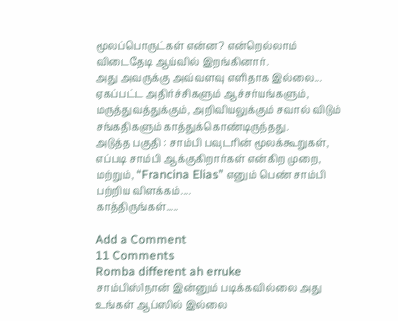மூலப்பொருட்கள் என்ன? என்றெல்லாம் விடைதேடி ஆய்வில் இறங்கினார்.
அது அவருக்கு அவ்வளவு எளிதாக இல்லை... ஏகப்பட்ட அதிர்ச்சிகளும் ஆச்சர்யங்களும், மருத்துவத்துக்கும், அறிவியலுக்கும் சவால் விடும் சங்கதிகளும் காத்துக்கொண்டிருந்தது.
அடுத்த பகுதி : சாம்பி பவுடரின் மூலக்கூறுகள், எப்படி சாம்பி ஆக்குகிறார்கள் என்கிற முறை, மற்றும், “Francina Elias” எனும் பெண் சாம்பி பற்றிய விளக்கம்....
காத்திருங்கள்.....

Add a Comment
11 Comments
Romba different ah erruke
சாம்பிஸ்1நான் இன்னும் படிக்கவில்லை அது உங்கள் ஆப்ஸில் இல்லை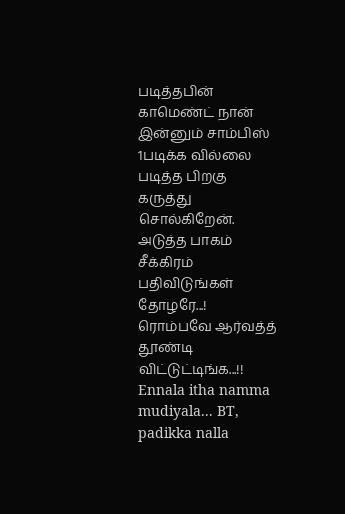படித்தபின் காமெண்ட் நான் இன்னும் சாம்பிஸ் 1படிக்க வில்லை படித்த பிறகு கருத்து சொல்கிறேன்.
அடுத்த பாகம் சீக்கிரம் பதிவிடுங்கள் தோழரே...! ரொம்பவே ஆர்வத்த் தூண்டி விட்டுட்டிங்க...!!
Ennala itha namma mudiyala... BT, padikka nalla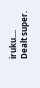iruku....
Dealt super.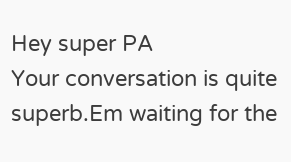Hey super PA
Your conversation is quite superb.Em waiting for the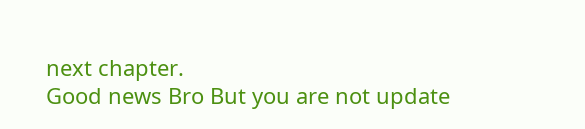next chapter.
Good news Bro But you are not update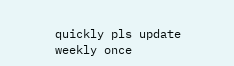quickly pls update weekly once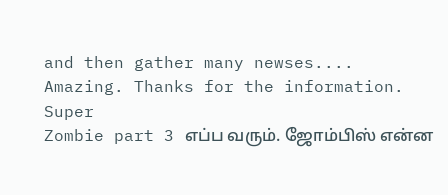and then gather many newses....
Amazing. Thanks for the information.
Super
Zombie part 3 எப்ப வரும். ஜோம்பிஸ் என்ன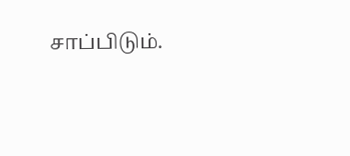சாப்பிடும்.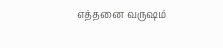எத்தனை வருஷம்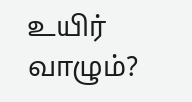உயிர் வாழும்?